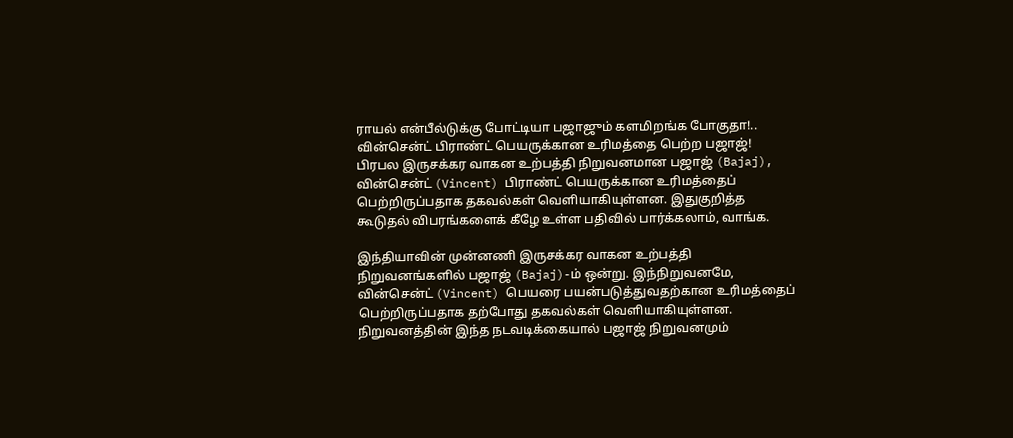ராயல் என்பீல்டுக்கு போட்டியா பஜாஜும் களமிறங்க போகுதா!.. வின்சென்ட் பிராண்ட் பெயருக்கான உரிமத்தை பெற்ற பஜாஜ்!
பிரபல இருசக்கர வாகன உற்பத்தி நிறுவனமான பஜாஜ் (Bajaj), வின்சென்ட் (Vincent) பிராண்ட் பெயருக்கான உரிமத்தைப் பெற்றிருப்பதாக தகவல்கள் வெளியாகியுள்ளன. இதுகுறித்த கூடுதல் விபரங்களைக் கீழே உள்ள பதிவில் பார்க்கலாம், வாங்க.

இந்தியாவின் முன்னணி இருசக்கர வாகன உற்பத்தி நிறுவனங்களில் பஜாஜ் (Bajaj)-ம் ஒன்று. இந்நிறுவனமே, வின்சென்ட் (Vincent) பெயரை பயன்படுத்துவதற்கான உரிமத்தைப் பெற்றிருப்பதாக தற்போது தகவல்கள் வெளியாகியுள்ளன. நிறுவனத்தின் இந்த நடவடிக்கையால் பஜாஜ் நிறுவனமும்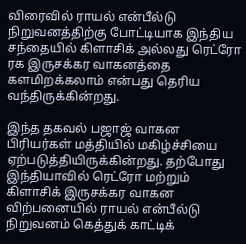விரைவில் ராயல் என்பீல்டு நிறுவனத்திற்கு போட்டியாக இந்திய சந்தையில் கிளாசிக் அல்லது ரெட்ரோ ரக இருசக்கர வாகனத்தை களமிறக்கலாம் என்பது தெரிய வந்திருக்கின்றது.

இந்த தகவல் பஜாஜ் வாகன பிரியர்கள் மத்தியில் மகிழ்ச்சியை ஏற்படுத்தியிருக்கின்றது. தற்போது இந்தியாவில் ரெட்ரோ மற்றும் கிளாசிக் இருசக்கர வாகன விற்பனையில் ராயல் என்பீல்டு நிறுவனம் கெத்துக் காட்டிக்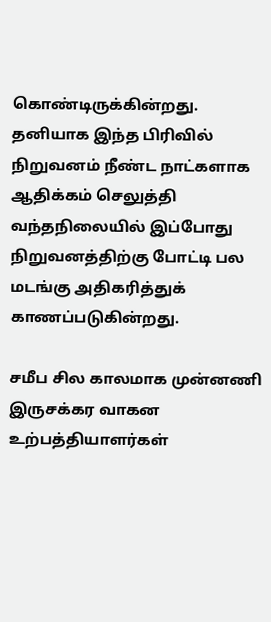கொண்டிருக்கின்றது. தனியாக இந்த பிரிவில் நிறுவனம் நீண்ட நாட்களாக ஆதிக்கம் செலுத்தி வந்தநிலையில் இப்போது நிறுவனத்திற்கு போட்டி பல மடங்கு அதிகரித்துக் காணப்படுகின்றது.

சமீப சில காலமாக முன்னணி இருசக்கர வாகன உற்பத்தியாளர்கள்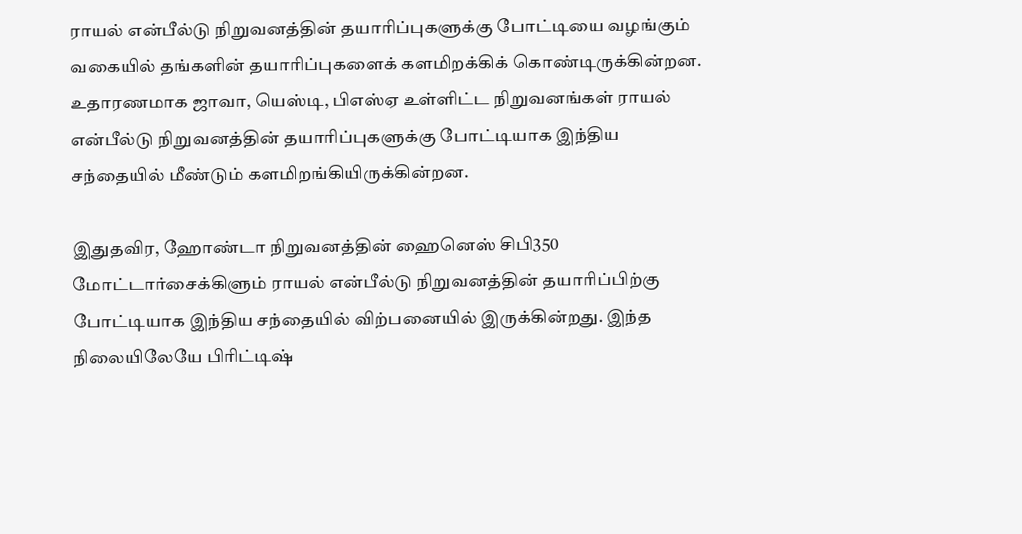ராயல் என்பீல்டு நிறுவனத்தின் தயாரிப்புகளுக்கு போட்டியை வழங்கும் வகையில் தங்களின் தயாரிப்புகளைக் களமிறக்கிக் கொண்டிருக்கின்றன. உதாரணமாக ஜாவா, யெஸ்டி, பிஎஸ்ஏ உள்ளிட்ட நிறுவனங்கள் ராயல் என்பீல்டு நிறுவனத்தின் தயாரிப்புகளுக்கு போட்டியாக இந்திய சந்தையில் மீண்டும் களமிறங்கியிருக்கின்றன.

இதுதவிர, ஹோண்டா நிறுவனத்தின் ஹைனெஸ் சிபி350 மோட்டார்சைக்கிளும் ராயல் என்பீல்டு நிறுவனத்தின் தயாரிப்பிற்கு போட்டியாக இந்திய சந்தையில் விற்பனையில் இருக்கின்றது. இந்த நிலையிலேயே பிரிட்டிஷ்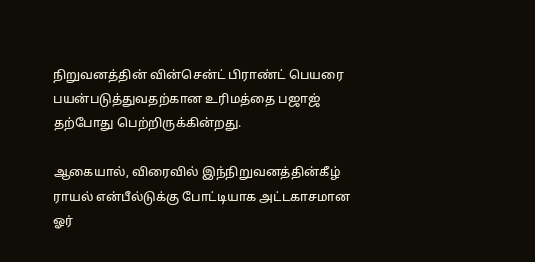நிறுவனத்தின் வின்சென்ட் பிராண்ட் பெயரை பயன்படுத்துவதற்கான உரிமத்தை பஜாஜ் தற்போது பெற்றிருக்கின்றது.

ஆகையால், விரைவில் இந்நிறுவனத்தின்கீழ் ராயல் என்பீல்டுக்கு போட்டியாக அட்டகாசமான ஓர்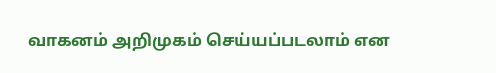வாகனம் அறிமுகம் செய்யப்படலாம் என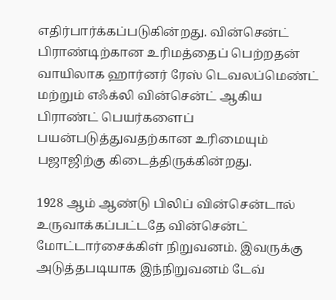எதிர்பார்க்கப்படுகின்றது. வின்சென்ட் பிராண்டிற்கான உரிமத்தைப் பெற்றதன் வாயிலாக ஹார்னர் ரேஸ் டெவலப்மெண்ட் மற்றும் எஃக்லி வின்சென்ட் ஆகிய பிராண்ட் பெயர்களைப் பயன்படுத்துவதற்கான உரிமையும் பஜாஜிற்கு கிடைத்திருக்கின்றது.

1928 ஆம் ஆண்டு பிலிப் வின்சென்டால் உருவாக்கப்பட்டதே வின்சென்ட் மோட்டார்சைக்கிள் நிறுவனம். இவருக்கு அடுத்தபடியாக இந்நிறுவனம் டேவ்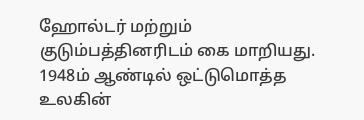ஹோல்டர் மற்றும் குடும்பத்தினரிடம் கை மாறியது. 1948ம் ஆண்டில் ஒட்டுமொத்த உலகின்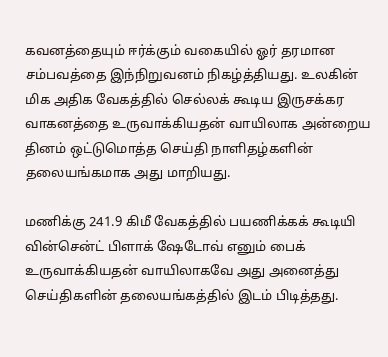கவனத்தையும் ஈர்க்கும் வகையில் ஓர் தரமான சம்பவத்தை இந்நிறுவனம் நிகழ்த்தியது. உலகின் மிக அதிக வேகத்தில் செல்லக் கூடிய இருசக்கர வாகனத்தை உருவாக்கியதன் வாயிலாக அன்றைய தினம் ஒட்டுமொத்த செய்தி நாளிதழ்களின் தலையங்கமாக அது மாறியது.

மணிக்கு 241.9 கிமீ வேகத்தில் பயணிக்கக் கூடியி வின்சென்ட் பிளாக் ஷேடோவ் எனும் பைக் உருவாக்கியதன் வாயிலாகவே அது அனைத்து செய்திகளின் தலையங்கத்தில் இடம் பிடித்தது.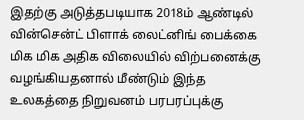இதற்கு அடுத்தபடியாக 2018ம் ஆண்டில் வின்சென்ட் பிளாக் லைட்னிங் பைக்கை மிக மிக அதிக விலையில் விற்பனைக்கு வழங்கியதனால் மீண்டும் இந்த உலகத்தை நிறுவனம் பரபரப்புக்கு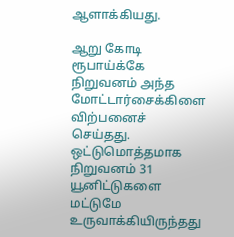ஆளாக்கியது.

ஆறு கோடி ரூபாய்க்கே நிறுவனம் அந்த மோட்டார்சைக்கிளை விற்பனைச் செய்தது. ஒட்டுமொத்தமாக நிறுவனம் 31 யூனிட்டுகளை மட்டுமே உருவாக்கியிருந்தது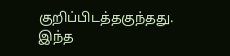குறிப்பிடத்தகுந்தது. இந்த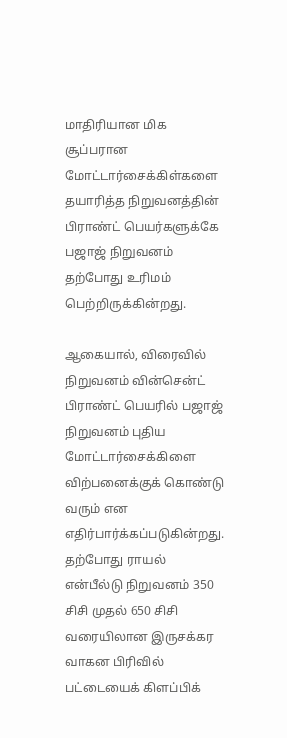மாதிரியான மிக சூப்பரான மோட்டார்சைக்கிள்களை தயாரித்த நிறுவனத்தின் பிராண்ட் பெயர்களுக்கே பஜாஜ் நிறுவனம் தற்போது உரிமம் பெற்றிருக்கின்றது.

ஆகையால், விரைவில் நிறுவனம் வின்சென்ட் பிராண்ட் பெயரில் பஜாஜ் நிறுவனம் புதிய மோட்டார்சைக்கிளை விற்பனைக்குக் கொண்டு வரும் என எதிர்பார்க்கப்படுகின்றது. தற்போது ராயல் என்பீல்டு நிறுவனம் 350 சிசி முதல் 650 சிசி வரையிலான இருசக்கர வாகன பிரிவில் பட்டையைக் கிளப்பிக்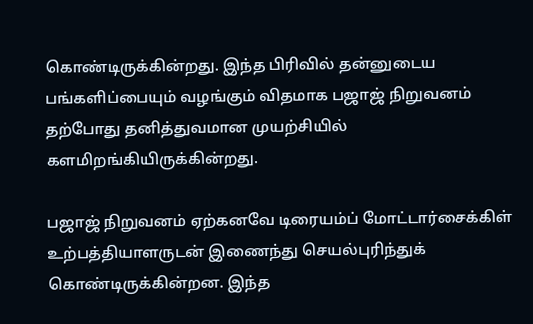கொண்டிருக்கின்றது. இந்த பிரிவில் தன்னுடைய பங்களிப்பையும் வழங்கும் விதமாக பஜாஜ் நிறுவனம் தற்போது தனித்துவமான முயற்சியில் களமிறங்கியிருக்கின்றது.

பஜாஜ் நிறுவனம் ஏற்கனவே டிரையம்ப் மோட்டார்சைக்கிள் உற்பத்தியாளருடன் இணைந்து செயல்புரிந்துக் கொண்டிருக்கின்றன. இந்த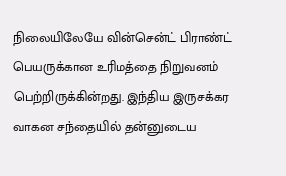நிலையிலேயே வின்சென்ட் பிராண்ட் பெயருக்கான உரிமத்தை நிறுவனம் பெற்றிருக்கின்றது. இந்திய இருசக்கர வாகன சந்தையில் தன்னுடைய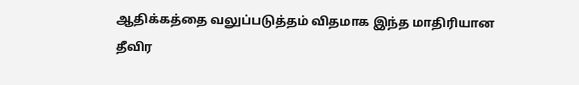ஆதிக்கத்தை வலுப்படுத்தம் விதமாக இந்த மாதிரியான தீவிர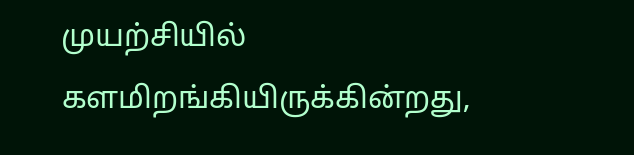முயற்சியில் களமிறங்கியிருக்கின்றது,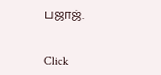பஜாஜ்.


Click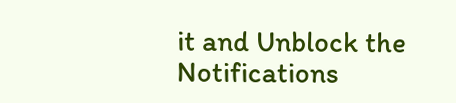it and Unblock the Notifications